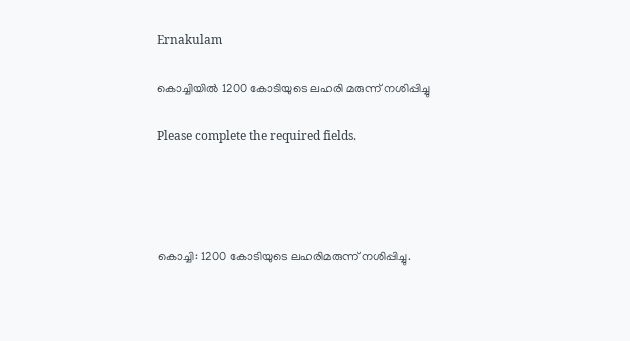Ernakulam

കൊച്ചിയില്‍ 1200 കോടിയുടെ ലഹരി മരുന്ന് നശിപ്പിച്ചു

Please complete the required fields.




കൊച്ചി: 1200 കോടിയുടെ ലഹരിമരുന്ന് നശിപ്പിച്ചു.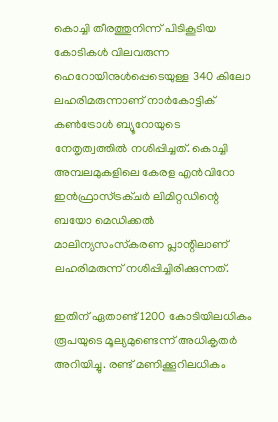കൊച്ചി തീരത്തുനിന്ന് പിടികൂടിയ കോടികള്‍ വിലവരുന്ന ഹെറോയിനുള്‍പ്പെടെയുള്ള 340 കിലോ ലഹരിമരുന്നാണ് നാര്‍കോട്ടിക് കണ്‍ട്രോള്‍ ബ്യൂറോയുടെ നേതൃത്വത്തില്‍ നശിപ്പിച്ചത്. കൊച്ചി അമ്പലമുകളിലെ കേരള എന്‍വിറോ ഇന്‍ഫ്രാസ്ട്രക്ചര്‍ ലിമിറ്റഡിന്റെ ബയോ മെഡിക്കല്‍ മാലിന്യസംസ്‌കരണ പ്ലാന്റിലാണ് ലഹരിമരുന്ന് നശിപ്പിച്ചിരിക്കുന്നത്.

ഇതിന് ഏതാണ്ട് 1200 കോടിയിലധികം രൂപയുടെ മൂല്യമുണ്ടെന്ന് അധികൃതര്‍ അറിയിച്ചു. രണ്ട് മണിക്കൂറിലധികം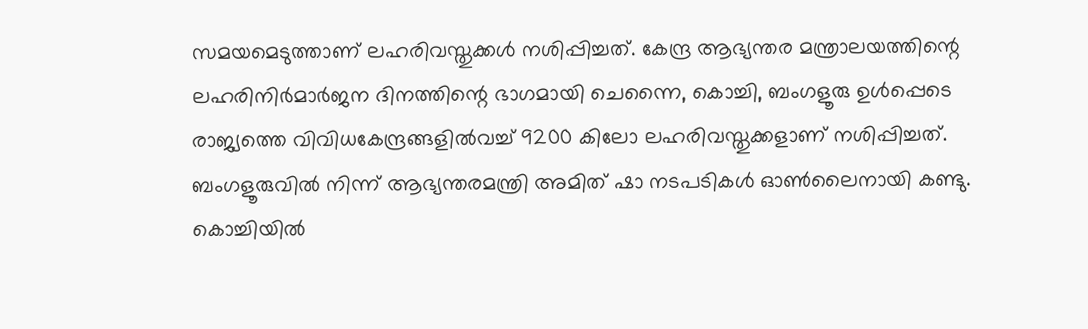സമയമെടുത്താണ് ലഹരിവസ്തുക്കള്‍ നശിപ്പിച്ചത്. കേന്ദ്ര ആഭ്യന്തര മന്ത്രാലയത്തിന്റെ ലഹരിനിര്‍മാര്‍ജന ദിനത്തിന്റെ ഭാഗമായി ചെന്നൈ, കൊച്ചി, ബംഗളൂരു ഉള്‍പ്പെടെ രാജ്യത്തെ വിവിധകേന്ദ്രങ്ങളില്‍വച്ച് 9200 കിലോ ലഹരിവസ്തുക്കളാണ് നശിപ്പിച്ചത്. ബംഗളൂരുവില്‍ നിന്ന് ആഭ്യന്തരമന്ത്രി അമിത് ഷാ നടപടികള്‍ ഓണ്‍ലൈനായി കണ്ടു. കൊച്ചിയില്‍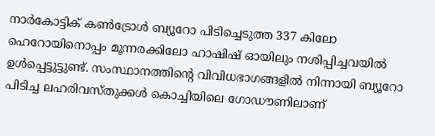നാര്‍കോട്ടിക് കണ്‍ട്രോള്‍ ബ്യൂറോ പിടിച്ചെടുത്ത 337 കിലോ ഹെറോയിനൊപ്പം മൂന്നരക്കിലോ ഹാഷിഷ് ഓയിലും നശിപ്പിച്ചവയില്‍ ഉള്‍പ്പെട്ടുട്ടുണ്ട്. സംസ്ഥാനത്തിന്റെ വിവിധഭാഗങ്ങളില്‍ നിന്നായി ബ്യൂറോ പിടിച്ച ലഹരിവസ്തുക്കള്‍ കൊച്ചിയിലെ ഗോഡൗണിലാണ്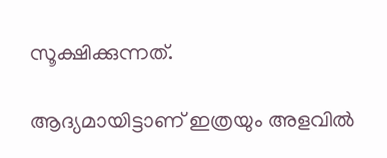സൂക്ഷിക്കുന്നത്.

ആദ്യമായിട്ടാണ് ഇത്രയും അളവില്‍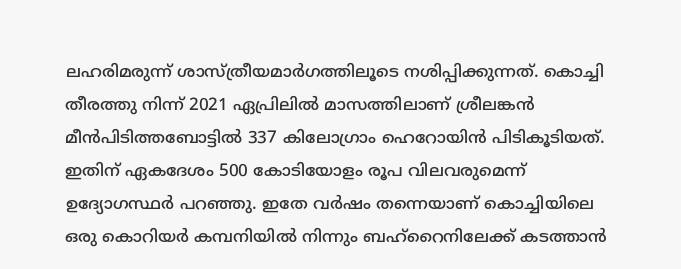ലഹരിമരുന്ന് ശാസ്ത്രീയമാര്‍ഗത്തിലൂടെ നശിപ്പിക്കുന്നത്. കൊച്ചി തീരത്തു നിന്ന് 2021 ഏപ്രിലില്‍ മാസത്തിലാണ് ശ്രീലങ്കന്‍ മീന്‍പിടിത്തബോട്ടില്‍ 337 കിലോഗ്രാം ഹെറോയിന്‍ പിടികൂടിയത്. ഇതിന് ഏകദേശം 500 കോടിയോളം രൂപ വിലവരുമെന്ന് ഉദ്യോഗസ്ഥര്‍ പറഞ്ഞു. ഇതേ വര്‍ഷം തന്നെയാണ് കൊച്ചിയിലെ ഒരു കൊറിയര്‍ കമ്പനിയില്‍ നിന്നും ബഹ്‌റൈനിലേക്ക് കടത്താന്‍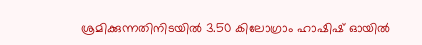ശ്രമിക്കുന്നതിനിടയില്‍ 3.50 കിലോഗ്രാം ഹാഷിഷ് ഓയില്‍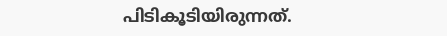പിടികൂടിയിരുന്നത്.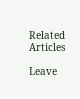Related Articles

Leave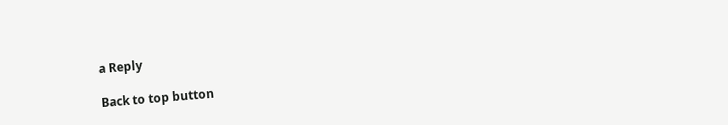a Reply

Back to top button